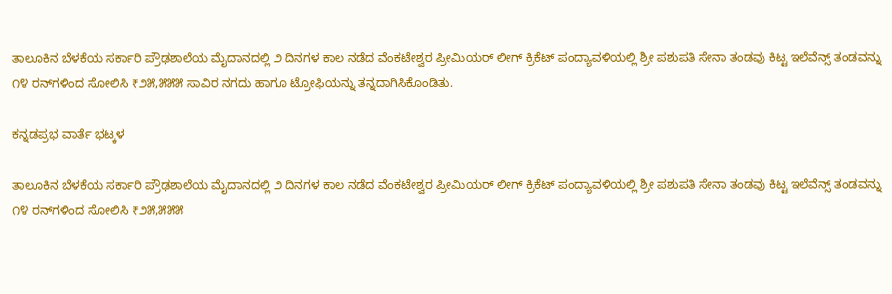ತಾಲೂಕಿನ ಬೆಳಕೆಯ ಸರ್ಕಾರಿ ಪ್ರೌಢಶಾಲೆಯ ಮೈದಾನದಲ್ಲಿ ೨ ದಿನಗಳ ಕಾಲ ನಡೆದ ವೆಂಕಟೇಶ್ವರ ಪ್ರೀಮಿಯರ್ ಲೀಗ್ ಕ್ರಿಕೆಟ್ ಪಂದ್ಯಾವಳಿಯಲ್ಲಿ ಶ್ರೀ ಪಶುಪತಿ ಸೇನಾ ತಂಡವು ಕಿಟ್ಟ ಇಲೆವೆನ್ಸ್‌ ತಂಡವನ್ನು ೧೪ ರನ್‌ಗಳಿಂದ ಸೋಲಿಸಿ ₹೨೫,೫೫೫ ಸಾವಿರ ನಗದು ಹಾಗೂ ಟ್ರೋಫಿಯನ್ನು ತನ್ನದಾಗಿಸಿಕೊಂಡಿತು.

ಕನ್ನಡಪ್ರಭ ವಾರ್ತೆ ಭಟ್ಕಳ

ತಾಲೂಕಿನ ಬೆಳಕೆಯ ಸರ್ಕಾರಿ ಪ್ರೌಢಶಾಲೆಯ ಮೈದಾನದಲ್ಲಿ ೨ ದಿನಗಳ ಕಾಲ ನಡೆದ ವೆಂಕಟೇಶ್ವರ ಪ್ರೀಮಿಯರ್ ಲೀಗ್ ಕ್ರಿಕೆಟ್ ಪಂದ್ಯಾವಳಿಯಲ್ಲಿ ಶ್ರೀ ಪಶುಪತಿ ಸೇನಾ ತಂಡವು ಕಿಟ್ಟ ಇಲೆವೆನ್ಸ್‌ ತಂಡವನ್ನು ೧೪ ರನ್‌ಗಳಿಂದ ಸೋಲಿಸಿ ₹೨೫,೫೫೫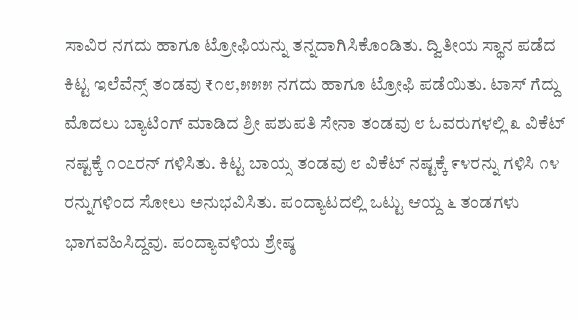ಸಾವಿರ ನಗದು ಹಾಗೂ ಟ್ರೋಫಿಯನ್ನು ತನ್ನದಾಗಿಸಿಕೊಂಡಿತು. ದ್ವಿತೀಯ ಸ್ಥಾನ ಪಡೆದ ಕಿಟ್ಟ ಇಲೆವೆನ್ಸ್‌ ತಂಡವು ₹೧೮,೫೫೫ ನಗದು ಹಾಗೂ ಟ್ರೋಫಿ ಪಡೆಯಿತು. ಟಾಸ್ ಗೆದ್ದು ಮೊದಲು ಬ್ಯಾಟಿಂಗ್‌ ಮಾಡಿದ ಶ್ರೀ ಪಶುಪತಿ ಸೇನಾ ತಂಡವು ೮ ಓವರುಗಳಲ್ಲಿ ೩ ವಿಕೆಟ್ ನಷ್ಟಕ್ಕೆ ೧೦೭ರನ್‌ ಗಳಿಸಿತು. ಕಿಟ್ಟ ಬಾಯ್ಸ ತಂಡವು ೮ ವಿಕೆಟ್ ನಷ್ಟಕ್ಕೆ ೯೪ರನ್ನು ಗಳಿಸಿ ೧೪ ರನ್ನುಗಳಿಂದ ಸೋಲು ಅನುಭವಿಸಿತು. ಪಂದ್ಯಾಟದಲ್ಲಿ ಒಟ್ಟು ಆಯ್ದ ೬ ತಂಡಗಳು ಭಾಗವಹಿಸಿದ್ದವು. ಪಂದ್ಯಾವಳಿಯ ಶ್ರೇಷ್ಠ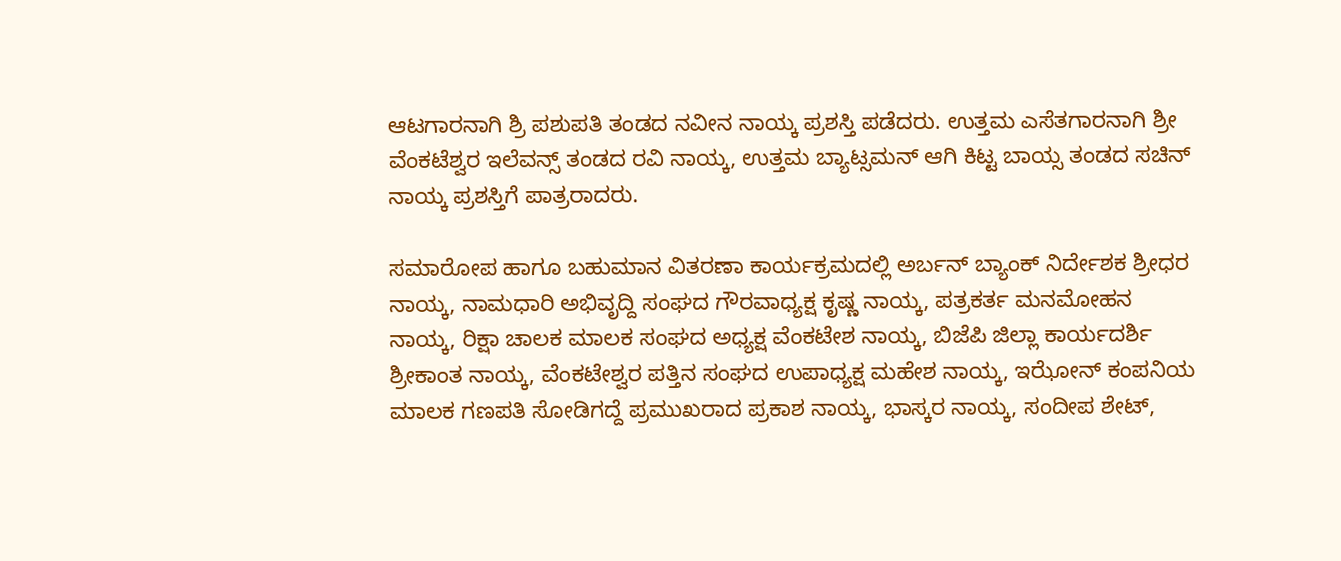ಆಟಗಾರನಾಗಿ ಶ್ರಿ ಪಶುಪತಿ ತಂಡದ ನವೀನ ನಾಯ್ಕ ಪ್ರಶಸ್ತಿ ಪಡೆದರು. ಉತ್ತಮ ಎಸೆತಗಾರನಾಗಿ ಶ್ರೀ ವೆಂಕಟೆಶ್ವರ ಇಲೆವನ್ಸ್‌ ತಂಡದ ರವಿ ನಾಯ್ಕ, ಉತ್ತಮ ಬ್ಯಾಟ್ಸಮನ್ ಆಗಿ ಕಿಟ್ಟ ಬಾಯ್ಸ ತಂಡದ ಸಚಿನ್ ನಾಯ್ಕ ಪ್ರಶಸ್ತಿಗೆ ಪಾತ್ರರಾದರು.

ಸಮಾರೋಪ ಹಾಗೂ ಬಹುಮಾನ ವಿತರಣಾ ಕಾರ್ಯಕ್ರಮದಲ್ಲಿ ಅರ್ಬನ್‌ ಬ್ಯಾಂಕ್ ನಿರ್ದೇಶಕ ಶ್ರೀಧರ ನಾಯ್ಕ, ನಾಮಧಾರಿ ಅಭಿವೃದ್ದಿ ಸಂಘದ ಗೌರವಾಧ್ಯಕ್ಷ ಕೃಷ್ಣ ನಾಯ್ಕ, ಪತ್ರಕರ್ತ ಮನಮೋಹನ ನಾಯ್ಕ, ರಿಕ್ಷಾ ಚಾಲಕ ಮಾಲಕ ಸಂಘದ ಅಧ್ಯಕ್ಷ ವೆಂಕಟೇಶ ನಾಯ್ಕ, ಬಿಜೆಪಿ ಜಿಲ್ಲಾ ಕಾರ್ಯದರ್ಶಿ ಶ್ರೀಕಾಂತ ನಾಯ್ಕ, ವೆಂಕಟೇಶ್ವರ ಪತ್ತಿನ ಸಂಘದ ಉಪಾಧ್ಯಕ್ಷ ಮಹೇಶ ನಾಯ್ಕ, ಇಝೋನ್ ಕಂಪನಿಯ ಮಾಲಕ ಗಣಪತಿ ಸೋಡಿಗದ್ದೆ ಪ್ರಮುಖರಾದ ಪ್ರಕಾಶ ನಾಯ್ಕ, ಭಾಸ್ಕರ ನಾಯ್ಕ, ಸಂದೀಪ ಶೇಟ್,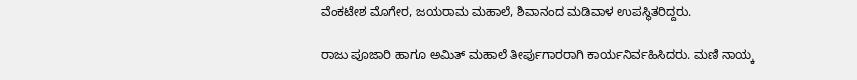ವೆಂಕಟೇಶ ಮೊಗೇರ, ಜಯರಾಮ ಮಹಾಲೆ, ಶಿವಾನಂದ ಮಡಿವಾಳ ಉಪಸ್ಥಿತರಿದ್ದರು.

ರಾಜು ಪೂಜಾರಿ ಹಾಗೂ ಅಮಿತ್ ಮಹಾಲೆ ತೀರ್ಪುಗಾರರಾಗಿ ಕಾರ್ಯನಿರ್ವಹಿಸಿದರು. ಮಣಿ ನಾಯ್ಕ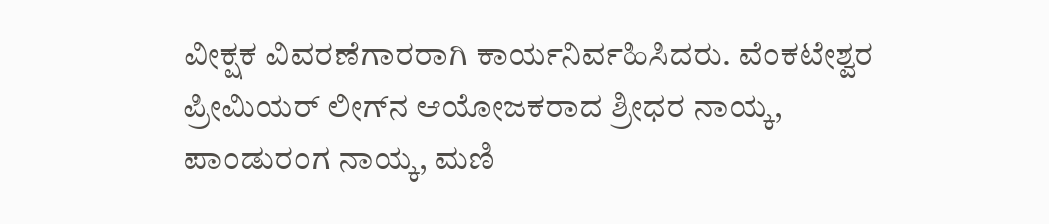ವೀಕ್ಷಕ ವಿವರಣೆಗಾರರಾಗಿ ಕಾರ್ಯನಿರ್ವಹಿಸಿದರು. ವೆಂಕಟೇಶ್ವರ ಪ್ರೀಮಿಯರ್ ಲೀಗ್‌ನ ಆಯೋಜಕರಾದ ಶ್ರೀಧರ ನಾಯ್ಕ, ಪಾಂಡುರಂಗ ನಾಯ್ಕ, ಮಣಿ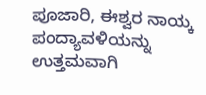ಪೂಜಾರಿ, ಈಶ್ವರ ನಾಯ್ಕ ಪಂದ್ಯಾವಳಿಯನ್ನು ಉತ್ತಮವಾಗಿ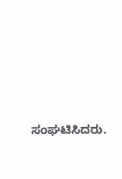ಸಂಘಟಿಸಿದರು.